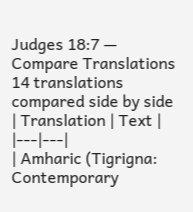Judges 18:7 — Compare Translations
14 translations compared side by side
| Translation | Text |
|---|---|
| Amharic (Tigrigna: Contemporary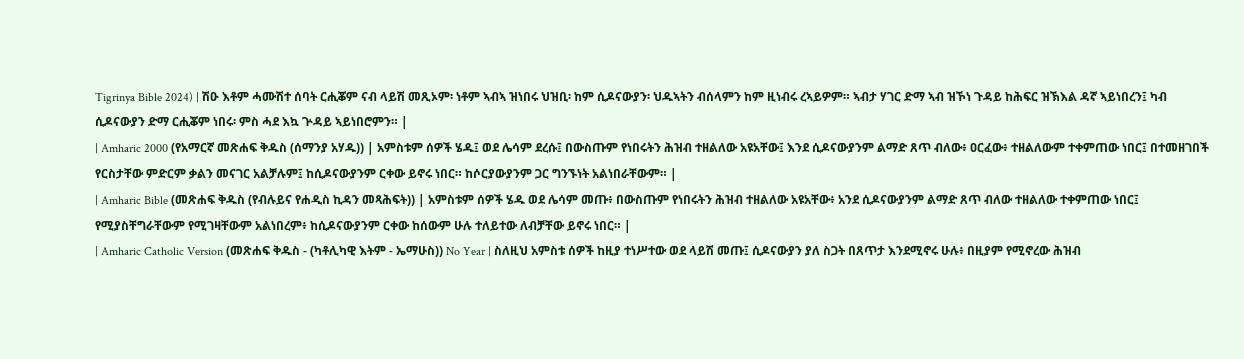Tigrinya Bible 2024) | ሽዑ እቶም ሓሙሽተ ሰባት ርሒቖም ናብ ላይሽ መጺኦም፡ ነቶም ኣብኣ ዝነበሩ ህዝቢ፡ ከም ሲዶናውያን፡ ህዱኣትን ብሰላምን ከም ዚነብሩ ረኣይዎም። ኣብታ ሃገር ድማ ኣብ ዝኾነ ጉዳይ ከሕፍር ዝኽእል ዳኛ ኣይነበረን፤ ካብ ሲዶናውያን ድማ ርሒቖም ነበሩ፡ ምስ ሓደ እኳ ጕዳይ ኣይነበሮምን። |
| Amharic 2000 (የአማርኛ መጽሐፍ ቅዱስ (ሰማንያ አሃዱ)) | አምስቱም ሰዎች ሄዱ፤ ወደ ሌሳም ደረሱ፤ በውስጡም የነበሩትን ሕዝብ ተዘልለው አዩአቸው፤ እንደ ሲዶናውያንም ልማድ ጸጥ ብለው፥ ዐርፈው፥ ተዘልለውም ተቀምጠው ነበር፤ በተመዘገበች የርስታቸው ምድርም ቃልን መናገር አልቻሉም፤ ከሲዶናውያንም ርቀው ይኖሩ ነበር። ከሶርያውያንም ጋር ግንኙነት አልነበራቸውም። |
| Amharic Bible (መጽሐፍ ቅዱስ (የብሉይና የሐዲስ ኪዳን መጻሕፍት)) | አምስቱም ሰዎች ሄዱ ወደ ሌሳም መጡ፥ በውስጡም የነበሩትን ሕዝብ ተዘልለው አዩአቸው፥ አንደ ሲዶናውያንም ልማድ ጸጥ ብለው ተዘልለው ተቀምጠው ነበር፤ የሚያስቸግራቸውም የሚገዛቸውም አልነበረም፥ ከሲዶናውያንም ርቀው ከሰውም ሁሉ ተለይተው ለብቻቸው ይኖሩ ነበር። |
| Amharic Catholic Version (መጽሐፍ ቅዱስ - (ካቶሊካዊ እትም - ኤማሁስ)) No Year | ስለዚህ አምስቱ ሰዎች ከዚያ ተነሥተው ወደ ላይሽ መጡ፤ ሲዶናውያን ያለ ስጋት በጸጥታ እንደሚኖሩ ሁሉ፥ በዚያም የሚኖረው ሕዝብ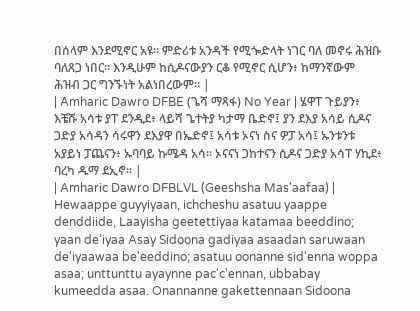በሰላም እንደሚኖር አዩ። ምድሪቱ አንዳች የሚጐድላት ነገር ባለ መኖሩ ሕዝቡ ባለጸጋ ነበር። እንዲሁም ከሲዶናውያን ርቆ የሚኖር ሲሆን፥ ከማንኛውም ሕዝብ ጋር ግንኙነት አልነበረውም። |
| Amharic Dawro DFBE (ጌሻ ማጻፋ) No Year | ሄዋፐ ጉይያን፥ እቼሹ አሳቱ ያፐ ደንዲደ፥ ላይሻ ጌተትያ ካታማ ቤድኖ፤ ያን ደእያ አሳይ ሲዶና ጋድያ አሳዳን ሳሩዋን ደእያዋ በኤድኖ፤ አሳቱ ኦናነ ስና ዎፓ አሳ፤ ኡንቱንቱ አያይነ ፓጨናን፥ ኡባባይ ኩሜዳ አሳ። ኦናናነ ጋከተናን ሲዶና ጋድያ አሳፐ ሃኪደ፥ ባረካ ዱማ ደኢኖ። |
| Amharic Dawro DFBLVL (Geeshsha Mas'aafaa) | Hewaappe guyyiyaan, ichcheshu asatuu yaappe denddiide, Laayisha geetettiyaa katamaa beeddino; yaan de'iyaa Asay Sidoona gadiyaa asaadan saruwaan de'iyaawaa be'eeddino; asatuu oonanne sid'enna woppa asaa; unttunttu ayaynne pac'c'ennan, ubbabay kumeedda asaa. Onannanne gakettennaan Sidoona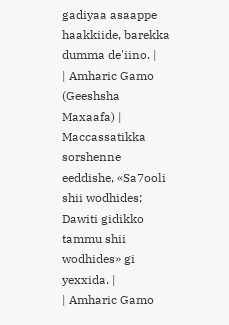gadiyaa asaappe haakkiide, barekka dumma de'iino. |
| Amharic Gamo (Geeshsha Maxaafa) | Maccassatikka sorshenne eeddishe, «Sa7ooli shii wodhides; Dawiti gidikko tammu shii wodhides» gi yexxida. |
| Amharic Gamo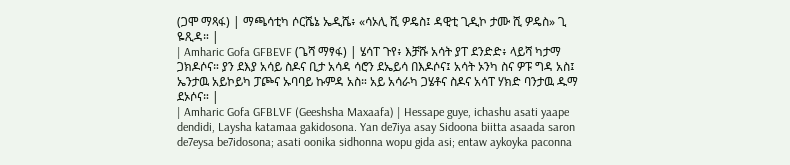(ጋሞ ማጻፋ) | ማጫሳቲካ ሶርሼኔ ኤዲሼ፥ «ሳኦሊ ሺ ዎዴስ፤ ዳዊቲ ጊዲኮ ታሙ ሺ ዎዴስ» ጊ ዬጺዳ። |
| Amharic Gofa GFBEVF (ጌሻ ማፃፋ) | ሄሳፐ ጉየ፥ እቻሹ አሳት ያፐ ደንድድ፥ ላይሻ ካታማ ጋክዶሶና። ያን ደእያ አሳይ ስዶና ቢታ አሳዳ ሳሮን ደኤይሳ በእዶሶና፤ አሳት ኦንካ ስና ዎፑ ግዳ አስ፤ ኤንታዉ አይኮይካ ፓጮና ኡባባይ ኩምዳ አስ። አይ አሳራካ ጋሄቶና ስዶና አሳፐ ሃክድ ባንታዉ ዱማ ደኦሶና። |
| Amharic Gofa GFBLVF (Geeshsha Maxaafa) | Hessape guye, ichashu asati yaape dendidi, Laysha katamaa gakidosona. Yan de7iya asay Sidoona biitta asaada saron de7eysa be7idosona; asati oonika sidhonna wopu gida asi; entaw aykoyka paconna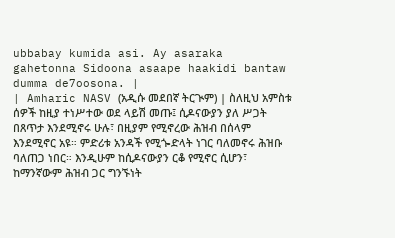ubbabay kumida asi. Ay asaraka gahetonna Sidoona asaape haakidi bantaw dumma de7oosona. |
| Amharic NASV (አዲሱ መደበኛ ትርጒም) | ስለዚህ አምስቱ ሰዎች ከዚያ ተነሥተው ወደ ላይሽ መጡ፤ ሲዶናውያን ያለ ሥጋት በጸጥታ እንደሚኖሩ ሁሉ፣ በዚያም የሚኖረው ሕዝብ በሰላም እንደሚኖር አዩ። ምድሪቱ አንዳች የሚጐድላት ነገር ባለመኖሩ ሕዝቡ ባለጠጋ ነበር። እንዲሁም ከሲዶናውያን ርቆ የሚኖር ሲሆን፣ ከማንኛውም ሕዝብ ጋር ግንኙነት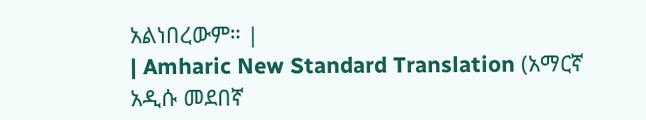አልነበረውም። |
| Amharic New Standard Translation (አማርኛ አዲሱ መደበኛ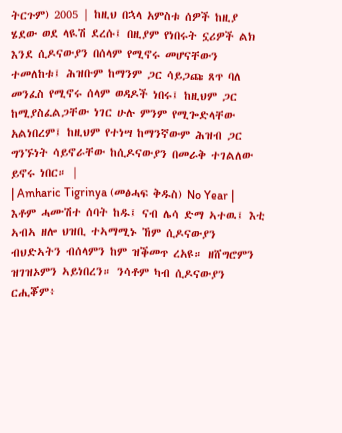ትርጉም) 2005 | ከዚህ በኋላ አምስቱ ሰዎች ከዚያ ሄደው ወደ ላዪሽ ደረሱ፤ በዚያም የነበሩት ኗሪዎች ልክ እንደ ሲዶናውያን በሰላም የሚኖሩ መሆናቸውን ተመለከቱ፤ ሕዝቡም ከማንም ጋር ሳይጋጩ ጸጥ ባለ መንፈስ የሚኖሩ ሰላም ወዳዶች ነበሩ፤ ከዚህም ጋር ከሚያስፈልጋቸው ነገር ሁሉ ምንም የሚጐድላቸው አልነበረም፤ ከዚህም የተነሣ ከማንኛውም ሕዝብ ጋር ግንኙነት ሳይኖራቸው ከሲዶናውያን በመራቅ ተገልለው ይኖሩ ነበር። |
| Amharic Tigrinya (መፅሓፍ ቅዱስ) No Year | እቶም ሓሙሽተ ሰባት ከዱ፤ ናብ ሌሳ ድማ ኣተዉ፤ እቲ ኣብኣ ዘሎ ህዝቢ ተኣማሚኑ ኸም ሲዶናውያን ብህድኣትን ብሰላምን ከም ዝቕመጥ ረአዩ። ዘሸግሮምን ዝገዝኦምን ኣይነበረን። ንሳቶም ካብ ሲዶናውያን ርሒቖም፥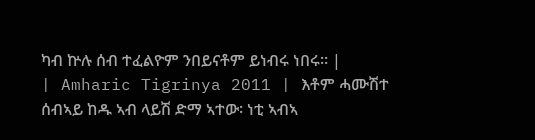ካብ ኵሉ ሰብ ተፈልዮም ንበይናቶም ይነብሩ ነበሩ። |
| Amharic Tigrinya 2011 | እቶም ሓሙሽተ ሰብኣይ ከዱ ኣብ ላይሽ ድማ ኣተው፡ ነቲ ኣብኣ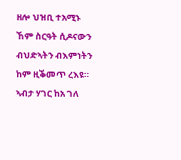ዘሎ ህዝቢ ተአሚኑ ኸም ስርዓት ሲዶናውን ብህድኣትን ብእምነትን ከም ዚቕመጥ ረእዩ። ኣብታ ሃገር ከአ ገለ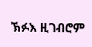ኽፉእ ዚገብሮም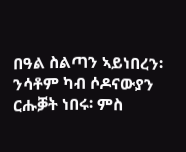በዓል ስልጣን ኣይነበረን፡ ንሳቶም ካብ ሶዶናውያን ርሑቓት ነበሩ፡ ምስ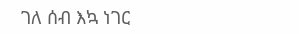ገለ ሰብ እኳ ነገር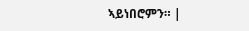ኣይነበሮምን። |